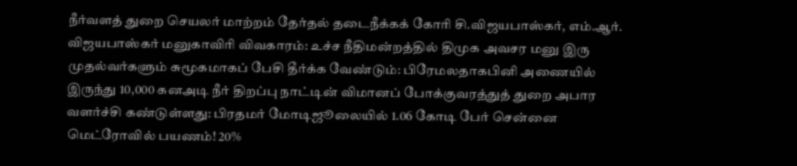நீர்வளத் துறை செயலர் மாற்றம் தேர்தல் தடைநீக்கக் கோரி சி.விஜயபாஸ்கர், எம்.ஆர். விஜயபாஸ்கர் மனுகாவிரி விவகாரம்: உச்ச நீதிமன்றத்தில் திமுக அவசர மனு இரு முதல்வர்களும் சுமூகமாகப் பேசி தீர்க்க வேண்டும்: பிரேமலதாகபினி அணையில் இருந்து 10,000 கனஅடி நீர் திறப்பு நாட்டின் விமானப் போக்குவரத்துத் துறை அபார வளர்ச்சி கண்டுள்ளது: பிரதமர் மோடிஜூலையில் 1.06 கோடி பேர் சென்னை மெட்ரோவில் பயணம்! 20%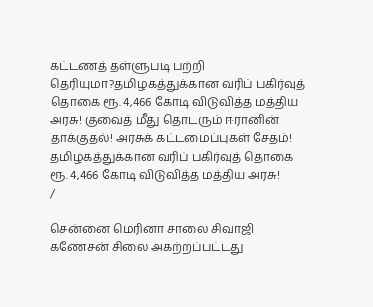கட்டணத் தள்ளுபடி பற்றி தெரியுமா?தமிழகத்துக்கான வரிப் பகிர்வுத் தொகை ரூ. 4,466 கோடி விடுவித்த மத்திய அரசு! குவைத் மீது தொடரும் ஈரானின் தாக்குதல்! அரசுக் கட்டமைப்புகள் சேதம்! தமிழகத்துக்கான வரிப் பகிர்வுத் தொகை ரூ. 4,466 கோடி விடுவித்த மத்திய அரசு!
/

சென்னை மெரினா சாலை சிவாஜி கணேசன் சிலை அகற்றப்பட்டது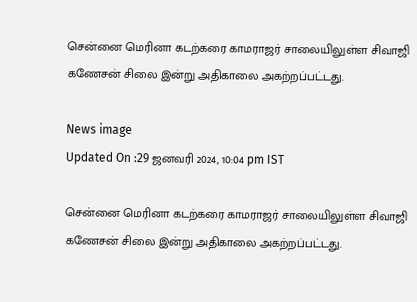சென்னை மெரினா கடற்கரை காமராஜர் சாலையிலுள்ள சிவாஜி கணேசன் சிலை இன்று அதிகாலை அகற்றப்பட்டது.

News image
Updated On :29 ஜனவரி 2024, 10:04 pm IST

சென்னை மெரினா கடற்கரை காமராஜர் சாலையிலுள்ள சிவாஜி கணேசன் சிலை இன்று அதிகாலை அகற்றப்பட்டது.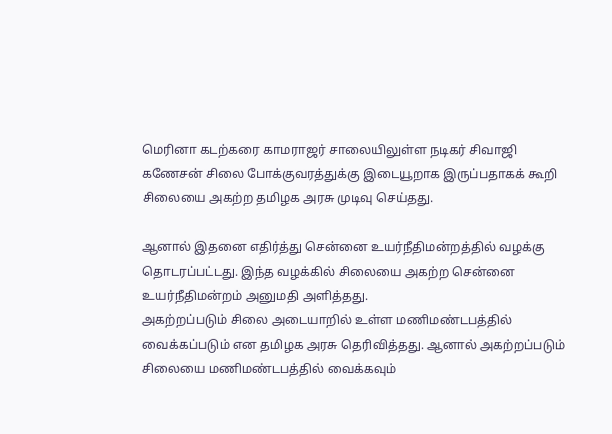மெரினா கடற்கரை காமராஜர் சாலையிலுள்ள நடிகர் சிவாஜி கணேசன் சிலை போக்குவரத்துக்கு இடையூறாக இருப்பதாகக் கூறி சிலையை அகற்ற தமிழக அரசு முடிவு செய்தது.

ஆனால் இதனை எதிர்த்து சென்னை உயர்நீதிமன்றத்தில் வழக்கு தொடரப்பட்டது. இந்த வழக்கில் சிலையை அகற்ற சென்னை உயர்நீதிமன்றம் அனுமதி அளித்தது.
அகற்றப்படும் சிலை அடையாறில் உள்ள மணிமண்டபத்தில் வைக்கப்படும் என தமிழக அரசு தெரிவித்தது. ஆனால் அகற்றப்படும் சிலையை மணிமண்டபத்தில் வைக்கவும்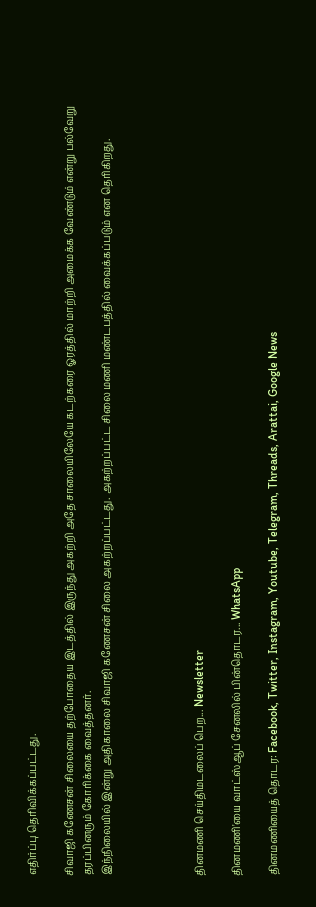எதிர்ப்பு தெரிவிக்கப்பட்டது.

சிவாஜி கணேசன் சிலையை தற்போதைய இடத்தில் இருந்து அகற்றி அதே சாலையிலேயே கடற்கரை ஓரத்தில் மாற்றி அமைக்க வேண்டும் என்று பல்வேறு தரப்பினரும் கோரிக்கை வைத்தனர்.
இந்நிலையில் இன்று அதிகாலை சிவாஜி கணேசன் சிலை அகற்றப்பட்டது. அகற்றப்பட்ட சிலை மணி மண்டபத்தில் வைக்கப்படும் என தெரிகிறது.




தினமணி செய்திமடலைப் பெற... Newsletter

தினமணி'யை வாட்ஸ்ஆப் சேனலில் பின்தொடர... WhatsApp

தினமணியைத் தொடர: Facebook, Twitter, Instagram, Youtube, Telegram, Threads, Arattai, Google News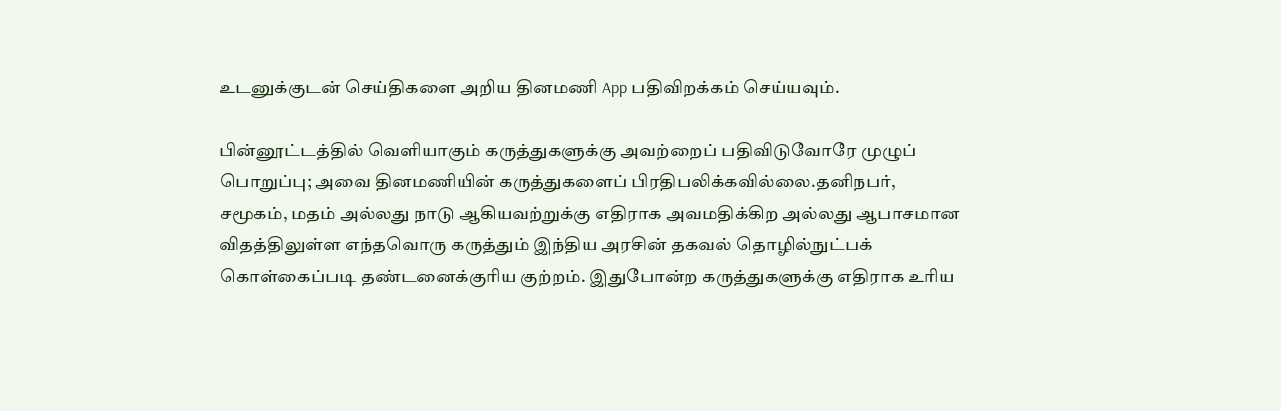உடனுக்குடன் செய்திகளை அறிய தினமணி App பதிவிறக்கம் செய்யவும்.

பின்னூட்டத்தில் வெளியாகும் கருத்துகளுக்கு அவற்றைப் பதிவிடுவோரே முழுப் பொறுப்பு; அவை தினமணியின் கருத்துகளைப் பிரதிபலிக்கவில்லை.தனிநபர், சமூகம், மதம் அல்லது நாடு ஆகியவற்றுக்கு எதிராக அவமதிக்கிற அல்லது ஆபாசமான விதத்திலுள்ள எந்தவொரு கருத்தும் இந்திய அரசின் தகவல் தொழில்நுட்பக் கொள்கைப்படி தண்டனைக்குரிய குற்றம். இதுபோன்ற கருத்துகளுக்கு எதிராக உரிய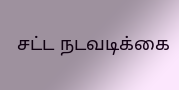சட்ட நடவடிக்கை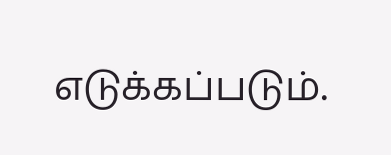எடுக்கப்படும்.